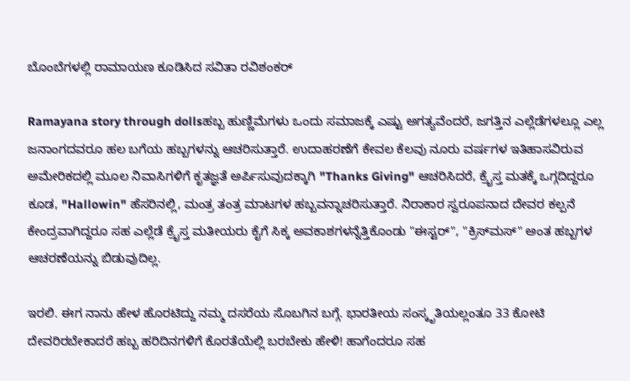ಬೊಂಬೆಗಳಲ್ಲಿ ರಾಮಾಯಣ ಕೂಡಿಸಿದ ಸವಿತಾ ರವಿಶಂಕರ್

Ramayana story through dollsಹಬ್ಬ ಹುಣ್ಣಿಮೆಗಳು ಒಂದು ಸಮಾಜಕ್ಕೆ ಎಷ್ಟು ಅಗತ್ಯವೆಂದರೆ, ಜಗತ್ತಿನ ಎಲ್ಲೆಡೆಗಳಲ್ಲೂ ಎಲ್ಲ ಜನಾಂಗದವರೂ ಹಲ ಬಗೆಯ ಹಬ್ಬಗಳನ್ನು ಆಚರಿಸುತ್ತಾರೆ. ಉದಾಹರಣೆಗೆ ಕೇವಲ ಕೆಲವು ನೂರು ವರ್ಷಗಳ ಇತಿಹಾಸವಿರುವ ಅಮೇರಿಕದಲ್ಲಿ ಮೂಲ ನಿವಾಸಿಗಳಿಗೆ ಕೃತಜ್ಞತೆ ಅರ್ಪಿಸುವುದಕ್ಕಾಗಿ "Thanks Giving" ಆಚರಿಸಿದರೆ, ಕ್ರೈಸ್ತ ಮತಕ್ಕೆ ಒಗ್ಗದಿದ್ದರೂ ಕೂಡ, "Hallowin" ಹೆಸರಿನಲ್ಲಿ, ಮಂತ್ರ ತಂತ್ರ ಮಾಟಗಳ ಹಬ್ಬವನ್ನಾಚರಿಸುತ್ತಾರೆ. ನಿರಾಕಾರ ಸ್ವರೂಪನಾದ ದೇವರ ಕಲ್ಪನೆ ಕೇಂದ್ರವಾಗಿದ್ದರೂ ಸಹ ಎಲ್ಲೆಡೆ ಕ್ರೈಸ್ತ ಮತೀಯರು ಕೈಗೆ ಸಿಕ್ಕ ಅವಕಾಶಗಳನ್ನೆತ್ತಿಕೊಂಡು "ಈಸ್ಟರ್", "ಕ್ರಿಸ್‌ಮಸ್" ಅಂತ ಹಬ್ಬಗಳ ಆಚರಣೆಯನ್ನು ಬಿಡುವುದಿಲ್ಲ.

ಇರಲಿ. ಈಗ ನಾನು ಹೇಳ ಹೊರಟಿದ್ದು ನಮ್ಮ ದಸರೆಯ ಸೊಬಗಿನ ಬಗ್ಗೆ. ಭಾರತೀಯ ಸಂಸ್ಕೃತಿಯಲ್ಲಂತೂ 33 ಕೋಟಿ ದೇವರಿರಬೇಕಾದರೆ ಹಬ್ಬ ಹರಿದಿನಗಳಿಗೆ ಕೊರತೆಯೆಲ್ಲಿ ಬರಬೇಕು ಹೇಳಿ! ಹಾಗೆಂದರೂ ಸಹ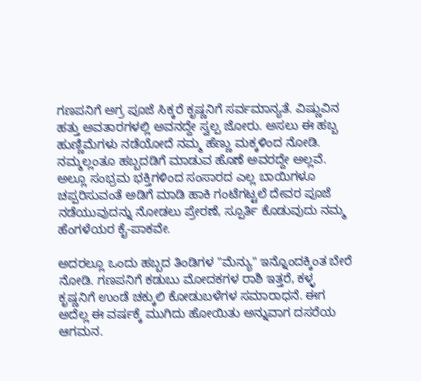ಗಣಪನಿಗೆ ಅಗ್ರ ಪೂಜೆ ಸಿಕ್ಕರೆ ಕೃಷ್ಣನಿಗೆ ಸರ್ವಮಾನ್ಯತೆ. ವಿಷ್ಣುವಿನ ಹತ್ತು ಅವತಾರಗಳಲ್ಲಿ ಅವನದ್ದೇ ಸ್ವಲ್ಪ ಜೋರು. ಅಸಲು ಈ ಹಬ್ಬ ಹುಣ್ಣಿಮೆಗಳು ನಡೆಯೋದೆ ನಮ್ಮ ಹೆಣ್ಣು ಮಕ್ಕಳಿಂದ ನೋಡಿ. ನಮ್ಮಲ್ಲಂತೂ ಹಬ್ಬದಡಿಗೆ ಮಾಡುವ ಹೊಣೆ ಅವರದ್ದೇ ಅಲ್ಲವೆ. ಅಲ್ಲೂ ಸಂಭ್ರಮ ಭಕ್ತಿಗಳಿಂದ ಸಂಸಾರದ ಎಲ್ಲ ಬಾಯಿಗಳೂ ಚಪ್ಪರಿಸುವಂತೆ ಅಡಿಗೆ ಮಾಡಿ ಹಾಕಿ ಗಂಟೆಗಟ್ಟಲೆ ದೇವರ ಪೂಜೆ ನಡೆಯುವುದನ್ನು ನೋಡಲು ಪ್ರೇರಣೆ, ಸ್ಪೂರ್ತಿ ಕೊಡುವುದು ನಮ್ಮ ಹೆಂಗಳೆಯರ ಕೈ-ಪಾಕವೇ.

ಅದರಲ್ಲೂ ಒಂದು ಹಬ್ಬದ ತಿಂಡಿಗಳ "ಮೆನ್ಯು" ಇನ್ನೊಂದಕ್ಕಿಂತ ಬೇರೆ ನೋಡಿ. ಗಣಪನಿಗೆ ಕಡುಬು ಮೋದಕಗಳ ರಾಶಿ ಇತ್ತರೆ, ಕಳ್ಳ ಕೃಷ್ಣನಿಗೆ ಉಂಡೆ ಚಕ್ಕುಲಿ ಕೋಡುಬಳೆಗಳ ಸಮಾರಾಧನೆ. ಈಗ ಅದೆಲ್ಲ ಈ ವರ್ಷಕ್ಕೆ ಮುಗಿದು ಹೋಯಿತು ಅನ್ನುವಾಗ ದಸರೆಯ ಆಗಮನ.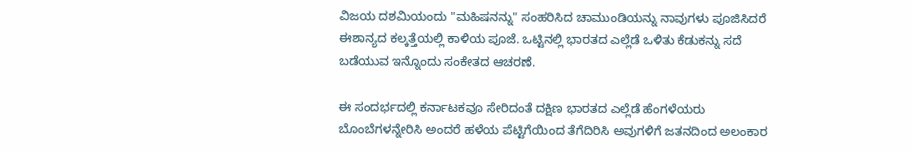ವಿಜಯ ದಶಮಿಯಂದು "ಮಹಿಷನನ್ನು" ಸಂಹರಿಸಿದ ಚಾಮುಂಡಿಯನ್ನು ನಾವುಗಳು ಪೂಜಿಸಿದರೆ ಈಶಾನ್ಯದ ಕಲ್ಕತ್ತೆಯಲ್ಲಿ ಕಾಳಿಯ ಪೂಜೆ. ಒಟ್ಟಿನಲ್ಲಿ ಭಾರತದ ಎಲ್ಲೆಡೆ ಒಳಿತು ಕೆಡುಕನ್ನು ಸದೆ ಬಡೆಯುವ ಇನ್ನೊಂದು ಸಂಕೇತದ ಆಚರಣೆ.

ಈ ಸಂದರ್ಭದಲ್ಲಿ ಕರ್ನಾಟಕವೂ ಸೇರಿದಂತೆ ದಕ್ಷಿಣ ಭಾರತದ ಎಲ್ಲೆಡೆ ಹೆಂಗಳೆಯರು ಬೊಂಬೆಗಳನ್ನೇರಿಸಿ ಅಂದರೆ ಹಳೆಯ ಪೆಟ್ಟಿಗೆಯಿಂದ ತೆಗೆದಿರಿಸಿ ಅವುಗಳಿಗೆ ಜತನದಿಂದ ಅಲಂಕಾರ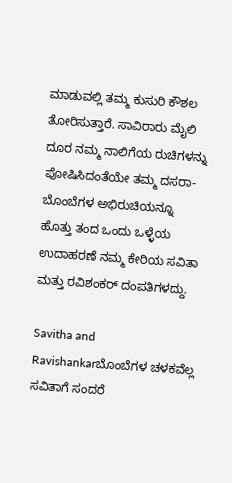ಮಾಡುವಲ್ಲಿ ತಮ್ಮ ಕುಸುರಿ ಕೌಶಲ ತೋರಿಸುತ್ತಾರೆ. ಸಾವಿರಾರು ಮೈಲಿ ದೂರ ನಮ್ಮ ನಾಲಿಗೆಯ ರುಚಿಗಳನ್ನು ಪೋಷಿಸಿದಂತೆಯೇ ತಮ್ಮ ದಸರಾ-ಬೊಂಬೆಗಳ ಅಭಿರುಚಿಯನ್ನೂ ಹೊತ್ತು ತಂದ ಒಂದು ಒಳ್ಳೆಯ ಉದಾಹರಣೆ ನಮ್ಮ ಕೇರಿಯ ಸವಿತಾ ಮತ್ತು ರವಿಶಂಕರ್ ದಂಪತಿಗಳದ್ದು.

Savitha and Ravishankarಬೊಂಬೆಗಳ ಚಳಕವೆಲ್ಲ ಸವಿತಾಗೆ ಸಂದರೆ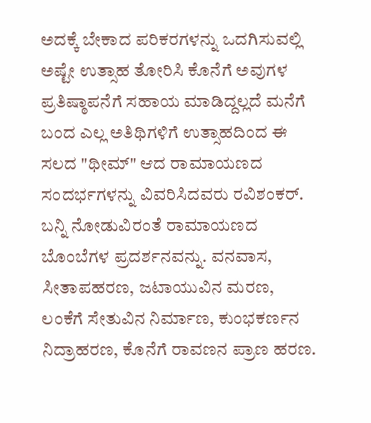ಅದಕ್ಕೆ ಬೇಕಾದ ಪರಿಕರಗಳನ್ನು ಒದಗಿಸುವಲ್ಲಿ ಅಷ್ಟೇ ಉತ್ಸಾಹ ತೋರಿಸಿ ಕೊನೆಗೆ ಅವುಗಳ ಪ್ರತಿಷ್ಠಾಪನೆಗೆ ಸಹಾಯ ಮಾಡಿದ್ದಲ್ಲದೆ ಮನೆಗೆ ಬಂದ ಎಲ್ಲ ಅತಿಥಿಗಳಿಗೆ ಉತ್ಸಾಹದಿಂದ ಈ ಸಲದ "ಥೀಮ್" ಆದ ರಾಮಾಯಣದ ಸಂದರ್ಭಗಳನ್ನು ವಿವರಿಸಿದವರು ರವಿಶಂಕರ್. ಬನ್ನಿ ನೋಡುವಿರಂತೆ ರಾಮಾಯಣದ ಬೊಂಬೆಗಳ ಪ್ರದರ್ಶನವನ್ನು. ವನವಾಸ, ಸೀತಾಪಹರಣ, ಜಟಾಯುವಿನ ಮರಣ, ಲಂಕೆಗೆ ಸೇತುವಿನ ನಿರ್ಮಾಣ, ಕುಂಭಕರ್ಣನ ನಿದ್ರಾಹರಣ, ಕೊನೆಗೆ ರಾವಣನ ಪ್ರಾಣ ಹರಣ.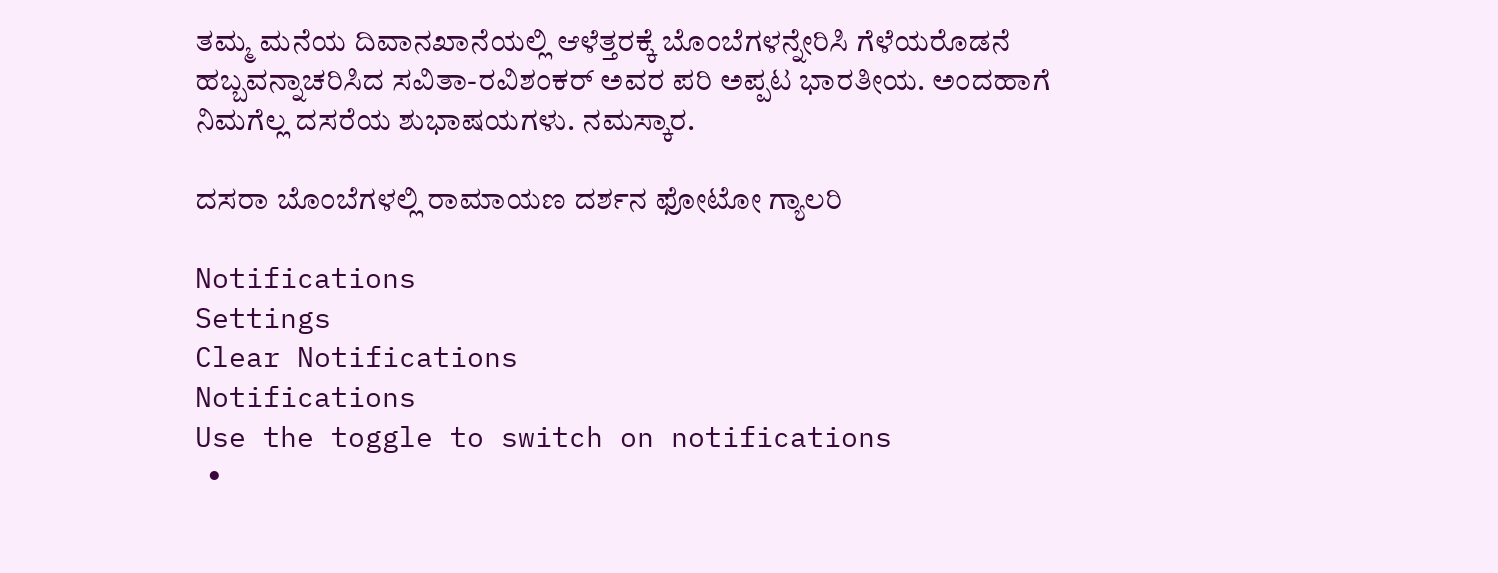ತಮ್ಮ ಮನೆಯ ದಿವಾನಖಾನೆಯಲ್ಲಿ ಆಳೆತ್ತರಕ್ಕೆ ಬೊಂಬೆಗಳನ್ನೇರಿಸಿ ಗೆಳೆಯರೊಡನೆ ಹಬ್ಬವನ್ನಾಚರಿಸಿದ ಸವಿತಾ-ರವಿಶಂಕರ್ ಅವರ ಪರಿ ಅಪ್ಪಟ ಭಾರತೀಯ. ಅಂದಹಾಗೆ ನಿಮಗೆಲ್ಲ ದಸರೆಯ ಶುಭಾಷಯಗಳು. ನಮಸ್ಕಾರ.

ದಸರಾ ಬೊಂಬೆಗಳಲ್ಲಿ ರಾಮಾಯಣ ದರ್ಶನ ಫೋಟೋ ಗ್ಯಾಲರಿ

Notifications
Settings
Clear Notifications
Notifications
Use the toggle to switch on notifications
  •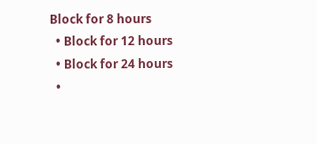Block for 8 hours
  • Block for 12 hours
  • Block for 24 hours
  •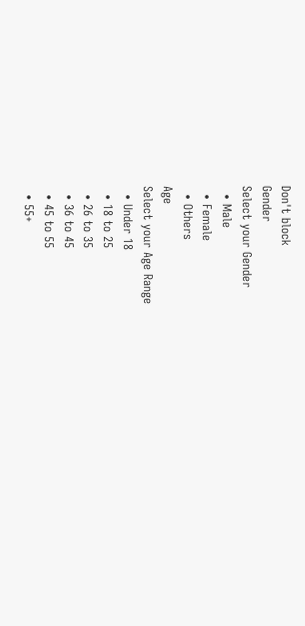Don't block
Gender
Select your Gender
  • Male
  • Female
  • Others
Age
Select your Age Range
  • Under 18
  • 18 to 25
  • 26 to 35
  • 36 to 45
  • 45 to 55
  • 55+